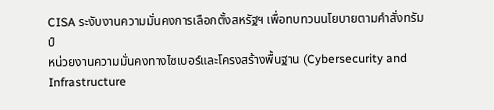CISA ระงับงานความมั่นคงการเลือกตั้งสหรัฐฯ เพื่อทบทวนนโยบายตามคำสั่งทรัมป์
หน่วยงานความมั่นคงทางไซเบอร์และโครงสร้างพื้นฐาน (Cybersecurity and Infrastructure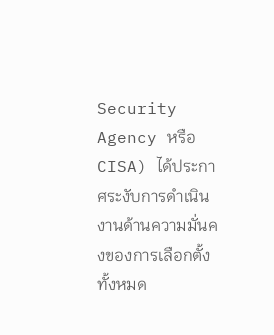Security Agency หรือ CISA) ได้ประกาศระงับการดำเนินงานด้านความมั่นคงของการเลือกตั้งทั้งหมด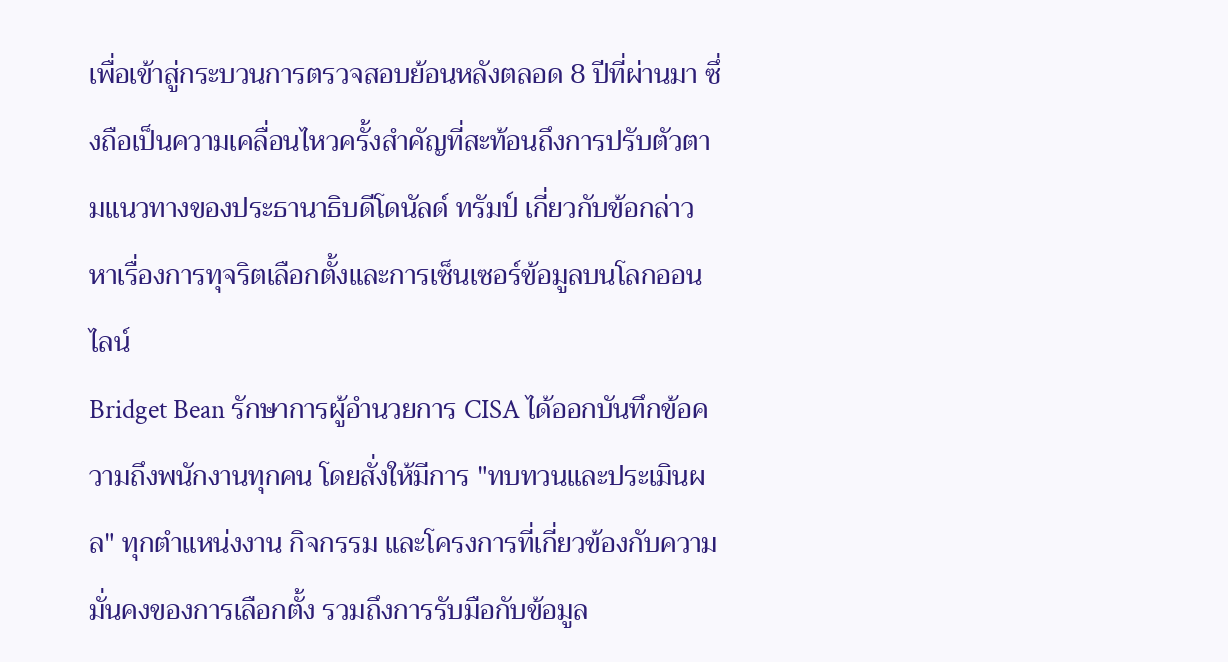เพื่อเข้าสู่กระบวนการตรวจสอบย้อนหลังตลอด 8 ปีที่ผ่านมา ซึ่งถือเป็นความเคลื่อนไหวครั้งสำคัญที่สะท้อนถึงการปรับตัวตามแนวทางของประธานาธิบดีโดนัลด์ ทรัมป์ เกี่ยวกับข้อกล่าวหาเรื่องการทุจริตเลือกตั้งและการเซ็นเซอร์ข้อมูลบนโลกออนไลน์
Bridget Bean รักษาการผู้อำนวยการ CISA ได้ออกบันทึกข้อความถึงพนักงานทุกคน โดยสั่งให้มีการ "ทบทวนและประเมินผล" ทุกตำแหน่งงาน กิจกรรม และโครงการที่เกี่ยวข้องกับความมั่นคงของการเลือกตั้ง รวมถึงการรับมือกับข้อมูล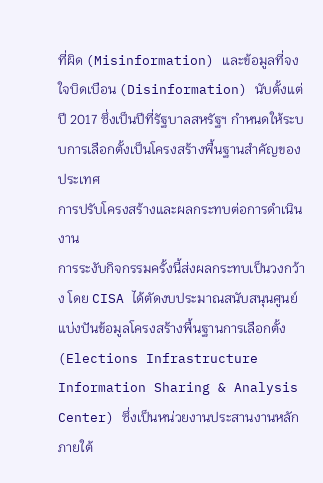ที่ผิด (Misinformation) และข้อมูลที่จงใจบิดเบือน (Disinformation) นับตั้งแต่ปี 2017 ซึ่งเป็นปีที่รัฐบาลสหรัฐฯ กำหนดให้ระบบการเลือกตั้งเป็นโครงสร้างพื้นฐานสำคัญของประเทศ
การปรับโครงสร้างและผลกระทบต่อการดำเนินงาน
การระงับกิจกรรมครั้งนี้ส่งผลกระทบเป็นวงกว้าง โดย CISA ได้ตัดงบประมาณสนับสนุนศูนย์แบ่งปันข้อมูลโครงสร้างพื้นฐานการเลือกตั้ง (Elections Infrastructure Information Sharing & Analysis Center) ซึ่งเป็นหน่วยงานประสานงานหลักภายใต้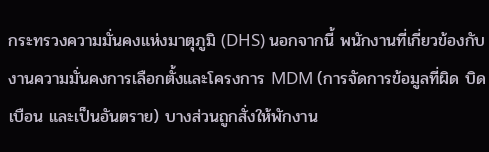กระทรวงความมั่นคงแห่งมาตุภูมิ (DHS) นอกจากนี้ พนักงานที่เกี่ยวข้องกับงานความมั่นคงการเลือกตั้งและโครงการ MDM (การจัดการข้อมูลที่ผิด บิดเบือน และเป็นอันตราย) บางส่วนถูกสั่งให้พักงาน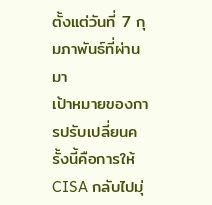ตั้งแต่วันที่ 7 กุมภาพันธ์ที่ผ่านมา
เป้าหมายของการปรับเปลี่ยนครั้งนี้คือการให้ CISA กลับไปมุ่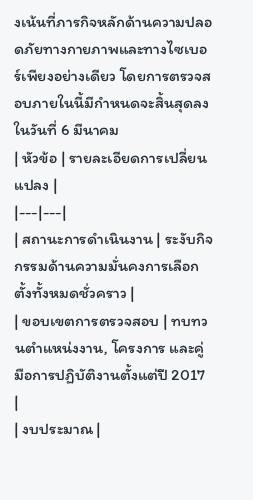งเน้นที่ภารกิจหลักด้านความปลอดภัยทางกายภาพและทางไซเบอร์เพียงอย่างเดียว โดยการตรวจสอบภายในนี้มีกำหนดจะสิ้นสุดลงในวันที่ 6 มีนาคม
| หัวข้อ | รายละเอียดการเปลี่ยนแปลง |
|---|---|
| สถานะการดำเนินงาน | ระงับกิจกรรมด้านความมั่นคงการเลือกตั้งทั้งหมดชั่วคราว |
| ขอบเขตการตรวจสอบ | ทบทวนตำแหน่งงาน, โครงการ และคู่มือการปฏิบัติงานตั้งแต่ปี 2017 |
| งบประมาณ |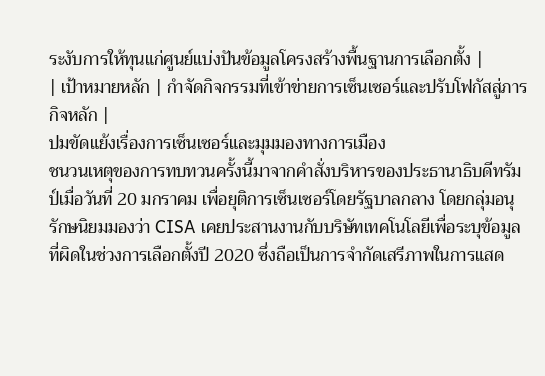ระงับการให้ทุนแก่ศูนย์แบ่งปันข้อมูลโครงสร้างพื้นฐานการเลือกตั้ง |
| เป้าหมายหลัก | กำจัดกิจกรรมที่เข้าข่ายการเซ็นเซอร์และปรับโฟกัสสู่ภารกิจหลัก |
ปมขัดแย้งเรื่องการเซ็นเซอร์และมุมมองทางการเมือง
ชนวนเหตุของการทบทวนครั้งนี้มาจากคำสั่งบริหารของประธานาธิบดีทรัมป์เมื่อวันที่ 20 มกราคม เพื่อยุติการเซ็นเซอร์โดยรัฐบาลกลาง โดยกลุ่มอนุรักษนิยมมองว่า CISA เคยประสานงานกับบริษัทเทคโนโลยีเพื่อระบุข้อมูลที่ผิดในช่วงการเลือกตั้งปี 2020 ซึ่งถือเป็นการจำกัดเสรีภาพในการแสด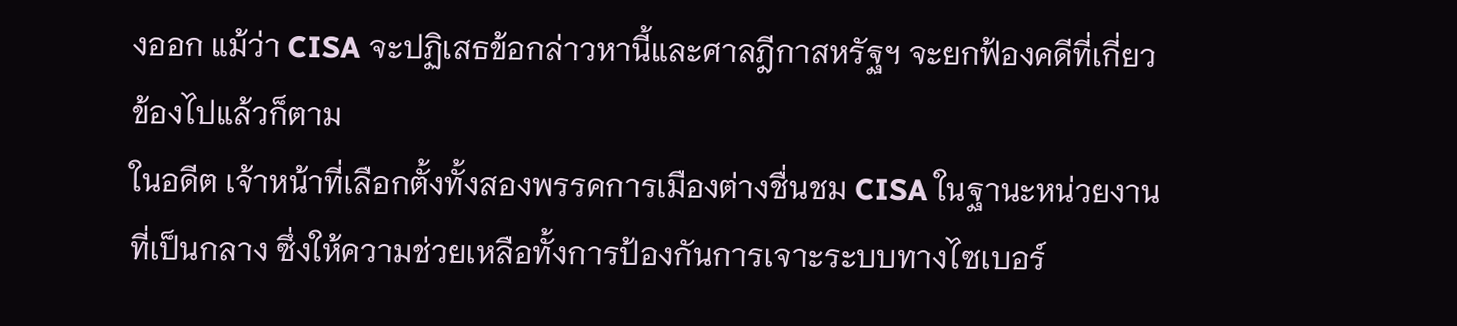งออก แม้ว่า CISA จะปฏิเสธข้อกล่าวหานี้และศาลฎีกาสหรัฐฯ จะยกฟ้องคดีที่เกี่ยวข้องไปแล้วก็ตาม
ในอดีต เจ้าหน้าที่เลือกตั้งทั้งสองพรรคการเมืองต่างชื่นชม CISA ในฐานะหน่วยงานที่เป็นกลาง ซึ่งให้ความช่วยเหลือทั้งการป้องกันการเจาะระบบทางไซเบอร์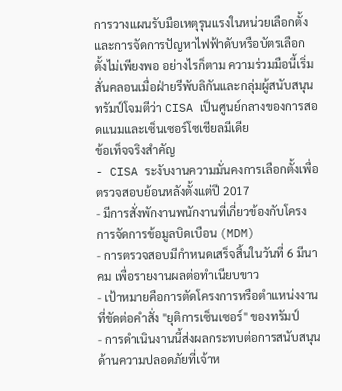การวางแผนรับมือเหตุรุนแรงในหน่วยเลือกตั้ง และการจัดการปัญหาไฟฟ้าดับหรือบัตรเลือกตั้งไม่เพียงพอ อย่างไรก็ตาม ความร่วมมือนี้เริ่มสั่นคลอนเมื่อฝ่ายรีพับลิกันและกลุ่มผู้สนับสนุนทรัมป์โจมตีว่า CISA เป็นศูนย์กลางของการสอดแนมและเซ็นเซอร์โซเชียลมีเดีย
ข้อเท็จจริงสำคัญ
- CISA ระงับงานความมั่นคงการเลือกตั้งเพื่อตรวจสอบย้อนหลังตั้งแต่ปี 2017
- มีการสั่งพักงานพนักงานที่เกี่ยวข้องกับโครงการจัดการข้อมูลบิดเบือน (MDM)
- การตรวจสอบมีกำหนดเสร็จสิ้นในวันที่ 6 มีนาคม เพื่อรายงานผลต่อทำเนียบขาว
- เป้าหมายคือการตัดโครงการหรือตำแหน่งงานที่ขัดต่อคำสั่ง "ยุติการเซ็นเซอร์" ของทรัมป์
- การดำเนินงานนี้ส่งผลกระทบต่อการสนับสนุนด้านความปลอดภัยที่เจ้าห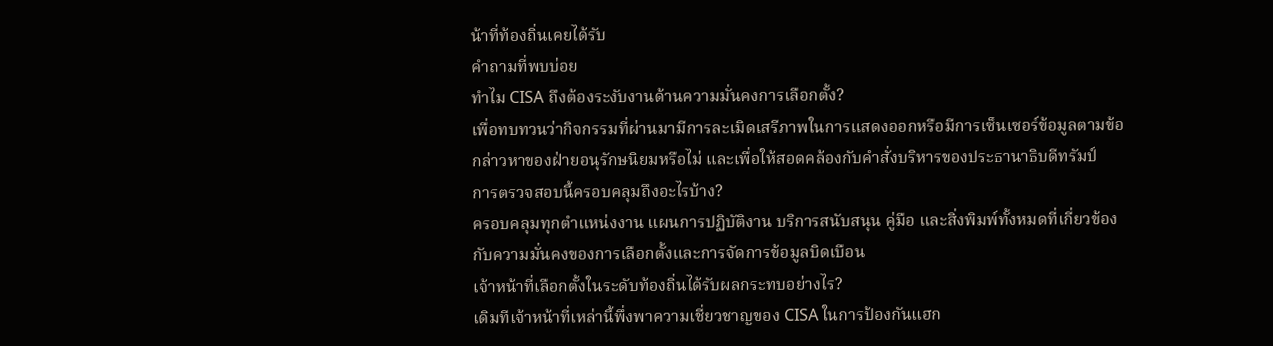น้าที่ท้องถิ่นเคยได้รับ
คำถามที่พบบ่อย
ทำไม CISA ถึงต้องระงับงานด้านความมั่นคงการเลือกตั้ง?
เพื่อทบทวนว่ากิจกรรมที่ผ่านมามีการละเมิดเสรีภาพในการแสดงออกหรือมีการเซ็นเซอร์ข้อมูลตามข้อกล่าวหาของฝ่ายอนุรักษนิยมหรือไม่ และเพื่อให้สอดคล้องกับคำสั่งบริหารของประธานาธิบดีทรัมป์
การตรวจสอบนี้ครอบคลุมถึงอะไรบ้าง?
ครอบคลุมทุกตำแหน่งงาน แผนการปฏิบัติงาน บริการสนับสนุน คู่มือ และสิ่งพิมพ์ทั้งหมดที่เกี่ยวข้องกับความมั่นคงของการเลือกตั้งและการจัดการข้อมูลบิดเบือน
เจ้าหน้าที่เลือกตั้งในระดับท้องถิ่นได้รับผลกระทบอย่างไร?
เดิมทีเจ้าหน้าที่เหล่านี้พึ่งพาความเชี่ยวชาญของ CISA ในการป้องกันแฮก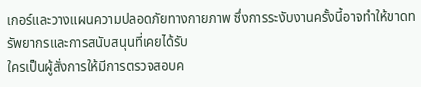เกอร์และวางแผนความปลอดภัยทางกายภาพ ซึ่งการระงับงานครั้งนี้อาจทำให้ขาดทรัพยากรและการสนับสนุนที่เคยได้รับ
ใครเป็นผู้สั่งการให้มีการตรวจสอบค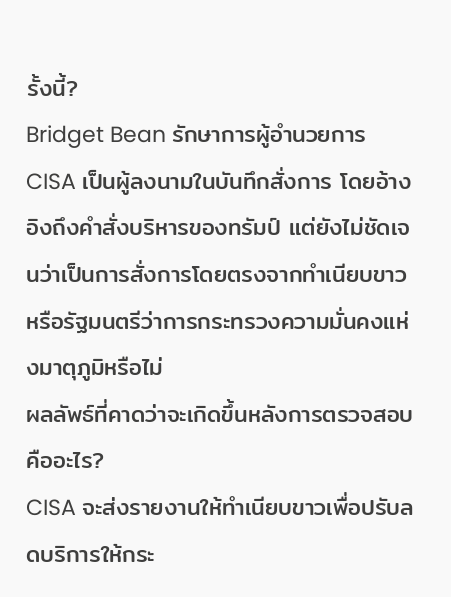รั้งนี้?
Bridget Bean รักษาการผู้อำนวยการ CISA เป็นผู้ลงนามในบันทึกสั่งการ โดยอ้างอิงถึงคำสั่งบริหารของทรัมป์ แต่ยังไม่ชัดเจนว่าเป็นการสั่งการโดยตรงจากทำเนียบขาวหรือรัฐมนตรีว่าการกระทรวงความมั่นคงแห่งมาตุภูมิหรือไม่
ผลลัพธ์ที่คาดว่าจะเกิดขึ้นหลังการตรวจสอบคืออะไร?
CISA จะส่งรายงานให้ทำเนียบขาวเพื่อปรับลดบริการให้กระ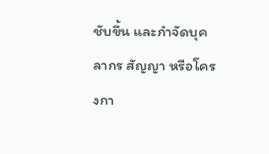ชับขึ้น และกำจัดบุคลากร สัญญา หรือโครงกา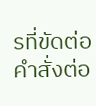รที่ขัดต่อคำสั่งต่อ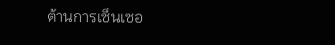ต้านการเซ็นเซอ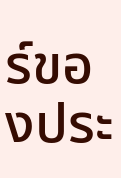ร์ของประ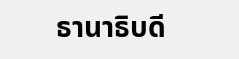ธานาธิบดี